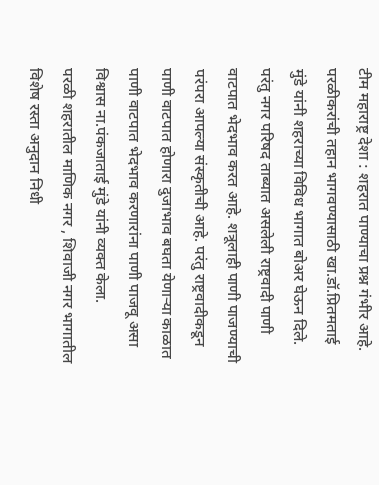टीम महाराष्ट्र देशा : शहरात पाण्याचा प्रश्न गंभीर आहे. परळीकरांची तहान भागवण्यासाठी खा.डॉ.प्रितमताई मुंडे यांनी शहराच्या विविध भागात बोअर घेऊन दिले. परंतु नगर परिषद ताब्यात असलेली राष्ट्रवादी पाणी वाटपात भेदभाव करत आहे. शत्रूलाही पाणी पाजण्याची परंपरा आपल्या संस्कृतीची आहे. परंतु राष्ट्रवादीकडून पाणी वाटपात होणारा दुजाभाव बघता येणाऱ्या काळात पाणी वाटपात भेदभाव करणारांना पाणी पाजवू असा विश्वास ना.पंकजाताई मुंडे यांनी व्यक्त केला.
परळी शहरातील माणिक नगर , शिवाजी नगर भागातील विशेष रस्ता अनुदान निधी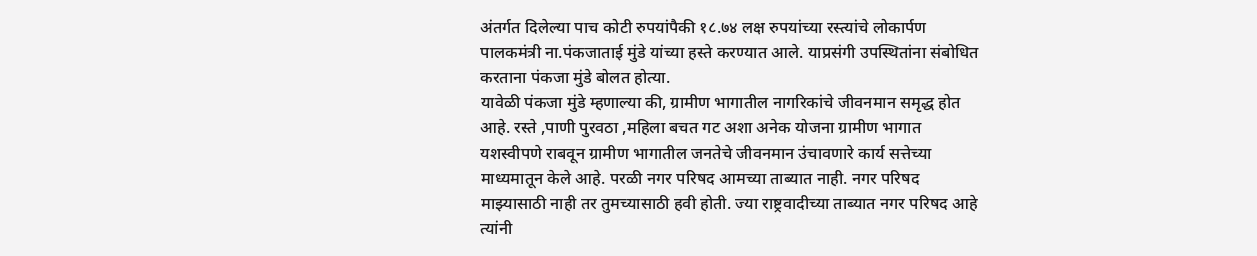अंतर्गत दिलेल्या पाच कोटी रुपयांपैकी १८.७४ लक्ष रुपयांच्या रस्त्यांचे लोकार्पण पालकमंत्री ना.पंकजाताई मुंडे यांच्या हस्ते करण्यात आले. याप्रसंगी उपस्थितांना संबोधित करताना पंकजा मुंडे बोलत होत्या.
यावेळी पंकजा मुंडे म्हणाल्या की, ग्रामीण भागातील नागरिकांचे जीवनमान समृद्ध होत आहे. रस्ते ,पाणी पुरवठा ,महिला बचत गट अशा अनेक योजना ग्रामीण भागात यशस्वीपणे राबवून ग्रामीण भागातील जनतेचे जीवनमान उंचावणारे कार्य सत्तेच्या माध्यमातून केले आहे. परळी नगर परिषद आमच्या ताब्यात नाही. नगर परिषद माझ्यासाठी नाही तर तुमच्यासाठी हवी होती. ज्या राष्ट्रवादीच्या ताब्यात नगर परिषद आहे त्यांनी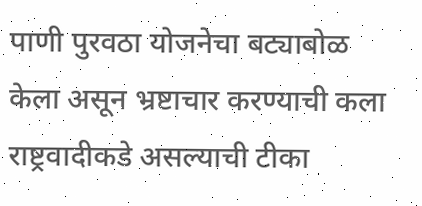पाणी पुरवठा योजनेचा बट्याबोळ केला असून भ्रष्टाचार करण्याची कला राष्ट्रवादीकडे असल्याची टीका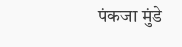पंकजा मुंडे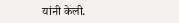यांनी केली.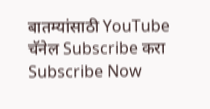बातम्यांसाठी YouTube चॅनेल Subscribe करा
Subscribe Now